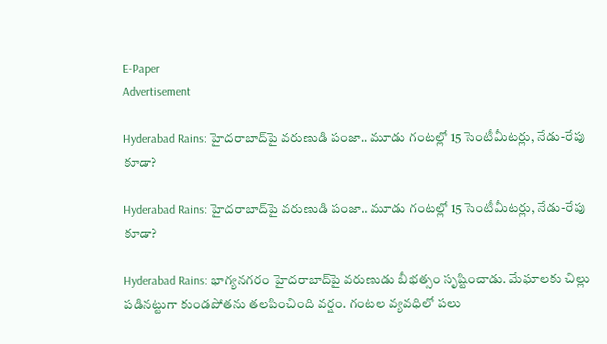E-Paper
Advertisement

Hyderabad Rains: హైదరాబాద్‌పై వరుణుడి పంజా.. మూడు గంటల్లో 15 సెంటీమీటర్లు, నేడు-రేపు కూడా?

Hyderabad Rains: హైదరాబాద్‌పై వరుణుడి పంజా.. మూడు గంటల్లో 15 సెంటీమీటర్లు, నేడు-రేపు కూడా?

Hyderabad Rains: భాగ్యనగరం హైదరాబాద్‌పై వరుణుడు బీభత్సం సృష్టించాడు. మేఘాలకు చిల్లు పడినట్టుగా కుండపోతను తలపించింది వర్షం. గంటల వ్యవధిలో పలు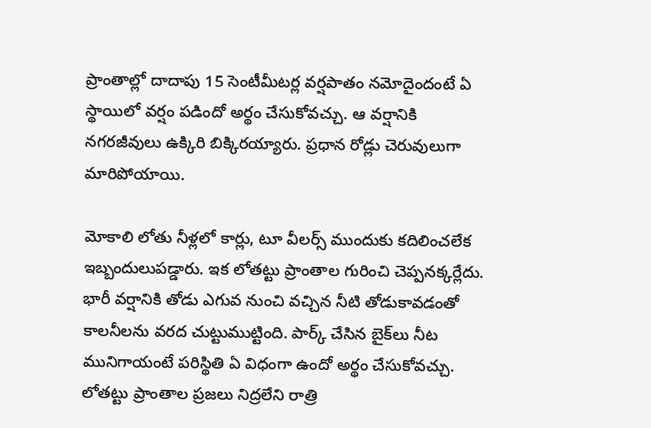ప్రాంతాల్లో దాదాపు 15 సెంటీమీటర్ల వర్షపాతం నమోదైందంటే ఏ స్థాయిలో వర్షం పడిందో అర్థం చేసుకోవచ్చు. ఆ వర్షానికి నగరజీవులు ఉక్కిరి బిక్కిరయ్యారు. ప్రధాన రోడ్లు చెరువులుగా మారిపోయాయి.

మోకాలి లోతు నీళ్లలో కార్లు, టూ వీలర్స్ ముందుకు కదిలించలేక ఇబ్బందులుపడ్డారు. ఇక లోతట్టు ప్రాంతాల గురించి చెప్పనక్కర్లేదు. భారీ వర్షానికి తోడు ఎగువ నుంచి వచ్చిన నీటి తోడుకావడంతో కాలనీలను వరద చుట్టుముట్టింది. పార్క్‌ చేసిన బైక్‌లు నీట మునిగాయంటే పరిస్థితి ఏ విధంగా ఉందో అర్థం చేసుకోవచ్చు. లోతట్టు ప్రాంతాల ప్రజలు నిద్రలేని రాత్రి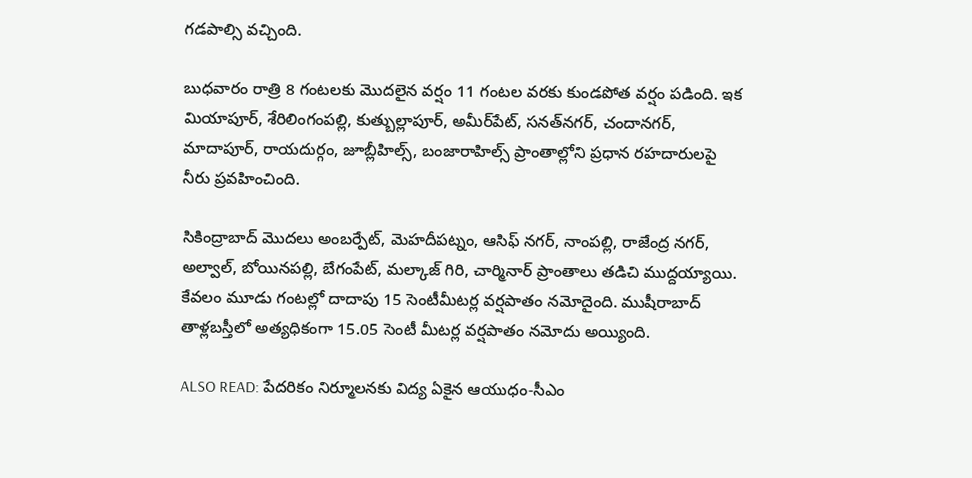గడపాల్సి వచ్చింది.

బుధవారం రాత్రి 8 గంటలకు మొదలైన వర్షం 11 గంటల వరకు కుండపోత వర్షం పడింది. ఇక మియాపూర్‌, శేరిలింగంపల్లి, కుత్బుల్లాపూర్‌, అమీర్‌పేట్, సనత్‌నగర్‌, చందానగర్‌, మాదాపూర్‌, రాయదుర్గం, జూబ్లీహిల్స్‌, బంజారా‌హిల్స్‌ ప్రాంతాల్లోని ప్రధాన రహదారులపై నీరు ప్రవహించింది.

సికింద్రాబాద్ మొదలు అంబర్పేట్, మెహదీపట్నం, ఆసిఫ్ నగర్, నాంపల్లి, రాజేంద్ర నగర్, అల్వాల్, బోయినపల్లి, బేగంపేట్, మల్కాజ్ గిరి, చార్మినార్ ప్రాంతాలు తడిచి ముద్దయ్యాయి. కేవలం మూడు గంటల్లో దాదాపు 15 సెంటీమీటర్ల వర్షపాతం నమోదైంది. ముషీరాబాద్‌ తాళ్లబస్తీలో అత్యధికంగా 15.05 సెంటీ మీటర్ల వర్షపాతం నమోదు అయ్యింది.

ALSO READ: పేదరికం నిర్మూలనకు విద్య ఏకైన ఆయుధం-సీఎం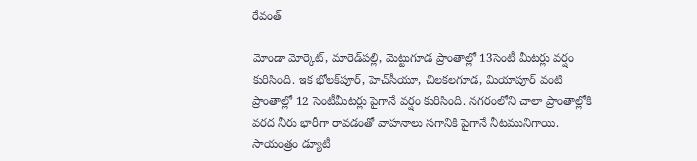రేవంత్

మోండా మోర్కెట్‌, మారెడ్‌పల్లి, మెట్టుగూడ ప్రాంతాల్లో 13సెంటీ మీటర్లు వర్షం కురిసింది. ఇక భోలక్‌పూర్‌, హెచ్‌సీయూ, చిలకలగూడ, మియాపూర్‌ వంటి ప్రాంతాల్లో 12 సెంటీమీటర్లు పైగానే వర్షం కురిసింది. నగరంలోని చాలా ప్రాంతాల్లోకి వరద నీరు భారీగా రావడంతో వాహనాలు సగానికి పైగానే నీటమునిగాయి. సాయంత్రం డ్యూటీ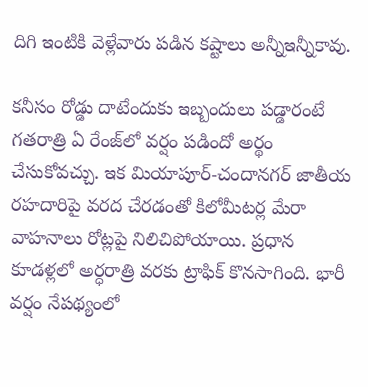దిగి ఇంటికి వెళ్లేవారు పడిన కష్టాలు అన్నీఇన్నీకావు.

కనీసం రోడ్డు దాటేందుకు ఇబ్బందులు పడ్డారంటే గతరాత్రి ఏ రేంజ్‌లో వర్షం పడిందో అర్థం చేసుకోవచ్చు. ఇక మియాపూర్‌-చందానగర్‌ జాతీయ రహదారిపై వరద చేరడంతో కిలోమీటర్ల మేరా వాహనాలు రోట్లపై నిలిచిపోయాయి. ప్రధాన కూడళ్లలో అర్ధరాత్రి వరకు ట్రాఫిక్ కొనసాగింది. భారీ వర్షం నేపథ్యంలో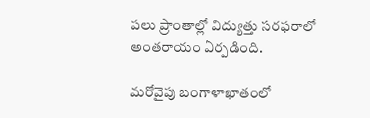పలు ప్రాంతాల్లో విద్యుత్తు సరఫరాలో అంతరాయం ఏర్పడింది.

మరోవైపు బంగాళాఖాతంలో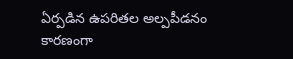ఏర్పడిన ఉపరితల అల్పపీడనం కారణంగా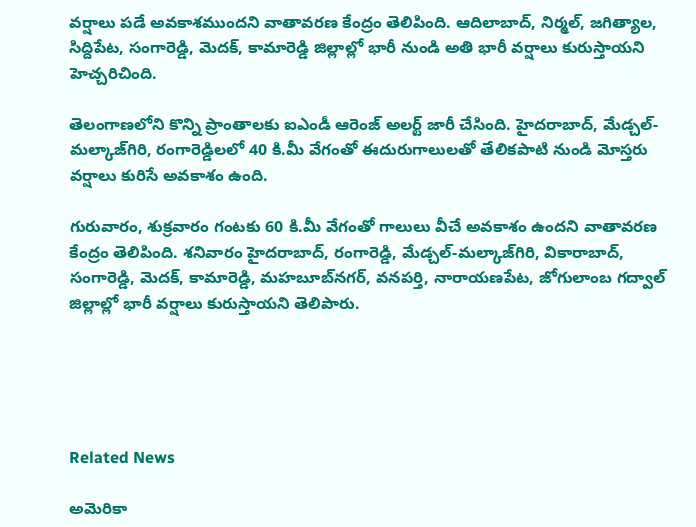వర్షాలు పడే అవకాశముందని వాతావరణ కేంద్రం తెలిపింది. ఆదిలాబాద్, నిర్మల్, జగిత్యాల, సిద్దిపేట, సంగారెడ్డి, మెదక్, కామారెడ్డి జిల్లాల్లో భారీ నుండి అతి భారీ వర్షాలు కురుస్తాయని హెచ్చరిచింది.

తెలంగాణలోని కొన్ని ప్రాంతాలకు ఐఎండీ ఆరెంజ్ అలర్ట్ జారీ చేసింది. హైదరాబాద్, మేడ్చల్-మల్కాజ్‌గిరి, రంగారెడ్డిలలో 40 కి.మీ వేగంతో ఈదురుగాలులతో తేలికపాటి నుండి మోస్తరు వర్షాలు కురిసే అవకాశం ఉంది.

గురువారం, శుక్రవారం గంటకు 60 కి.మీ వేగంతో గాలులు వీచే అవకాశం ఉందని వాతావరణ కేంద్రం తెలిపింది. శనివారం హైదరాబాద్, రంగారెడ్డి, మేడ్చల్-మల్కాజ్‌గిరి, వికారాబాద్, సంగారెడ్డి, మెదక్, కామారెడ్డి, మహబూబ్‌నగర్, వనపర్తి, నారాయణపేట, జోగులాంబ గద్వాల్ జిల్లాల్లో భారీ వర్షాలు కురుస్తాయని తెలిపారు.





Related News

అమెరికా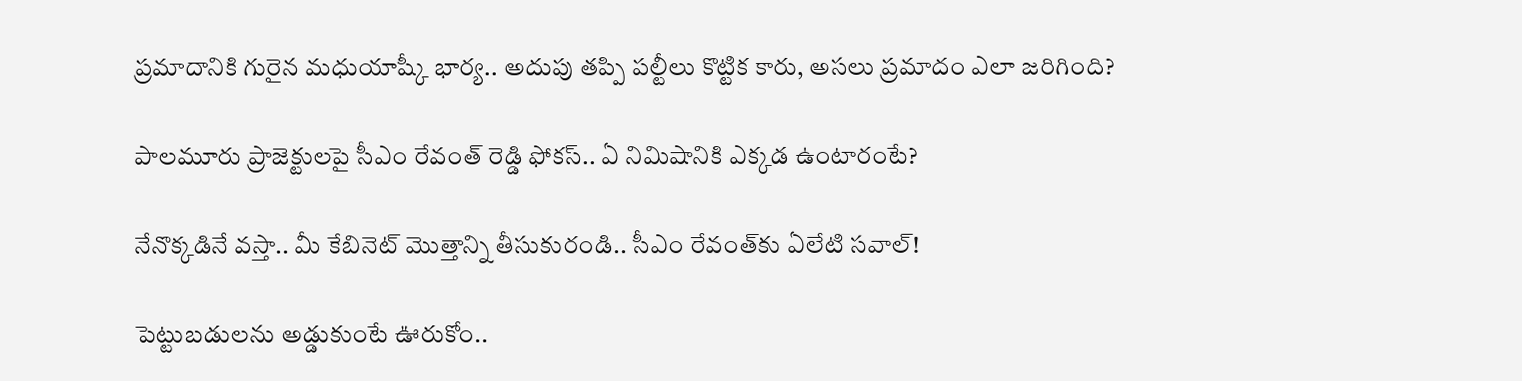ప్రమాదానికి గురైన మధుయాష్కీ భార్య.. అదుపు తప్పి పల్టీలు కొట్టిక కారు, అసలు ప్రమాదం ఎలా జరిగింది?

పాలమూరు ప్రాజెక్టులపై సీఎం రేవంత్ రెడ్డి ఫోకస్.. ఏ నిమిషానికి ఎక్కడ ఉంటారంటే?

నేనొక్కడినే వస్తా.. మీ కేబినెట్ మొత్తాన్ని తీసుకురండి.. సీఎం రేవంత్‌కు ఏలేటి సవాల్!

పెట్టుబడులను అడ్డుకుంటే ఊరుకోం..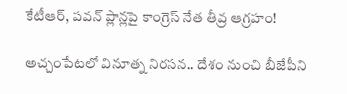కేటీఆర్, పవన్ ప్లాన్లపై కాంగ్రెస్ నేత తీవ్ర ఆగ్రహం!

అచ్చంపేటలో వినూత్న నిరసన.. దేశం నుంచి బీజేపీని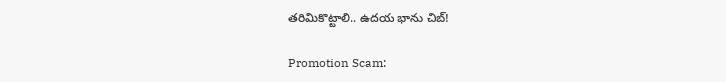తరిమికొట్టాలి.. ఉదయ భాను చిబ్!

Promotion Scam: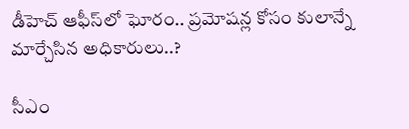డీహెచ్ ఆఫీస్‌లో ఘోరం.. ప్రమోషన్ల కోసం కులాన్నే మార్చేసిన అధికారులు..?

సీఎం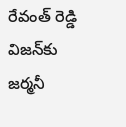రేవంత్ రెడ్డి విజన్‌కు జర్మనీ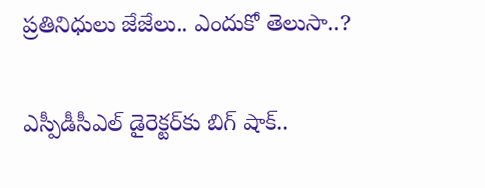ప్రతినిధులు జేజేలు.. ఎందుకో తెలుసా..?

ఎస్పీడీసీఎల్ డైరెక్టర్‌కు బిగ్ షాక్..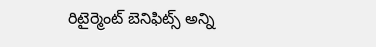రిటైర్మెంట్ బెనిఫిట్స్ అన్ని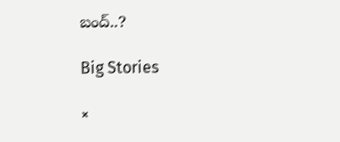బంద్..?

Big Stories

×